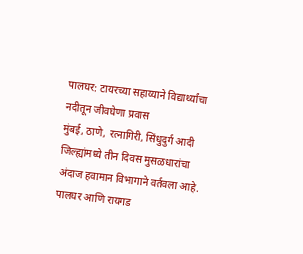पालघर: टायरच्या सहाय्याने विद्यार्थ्यांचा नदीतून जीवघेणा प्रवास
मुंबई, ठाणे, रत्नागिरी, सिंधुदुर्ग आदी जिल्ह्यांमध्ये तीन दिवस मुसळधारांचा अंदाज हवामान विभागाने वर्तवला आहे. पालघर आणि रायगड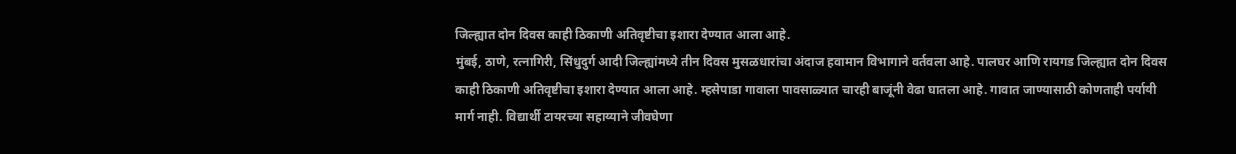जिल्ह्यात दोन दिवस काही ठिकाणी अतिवृष्टीचा इशारा देण्यात आला आहे.
मुंबई, ठाणे, रत्नागिरी, सिंधुदुर्ग आदी जिल्ह्यांमध्ये तीन दिवस मुसळधारांचा अंदाज हवामान विभागाने वर्तवला आहे. पालघर आणि रायगड जिल्ह्यात दोन दिवस काही ठिकाणी अतिवृष्टीचा इशारा देण्यात आला आहे. म्हसेपाडा गावाला पावसाळ्यात चारही बाजूंनी वेढा घातला आहे. गावात जाण्यासाठी कोणताही पर्यायी मार्ग नाही. विद्यार्थी टायरच्या सहाय्याने जीवघेणा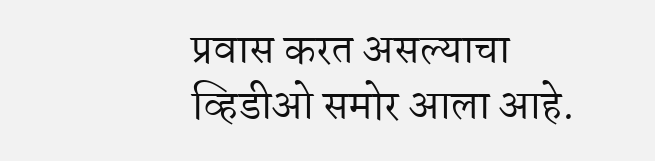प्रवास करत असल्याचा व्हिडीओ समोर आला आहे.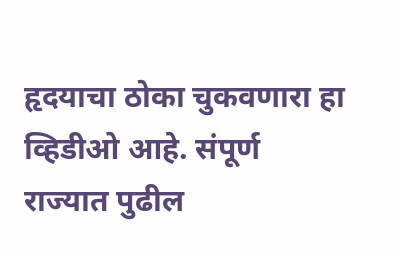हृदयाचा ठोका चुकवणारा हा व्हिडीओ आहे. संपूर्ण राज्यात पुढील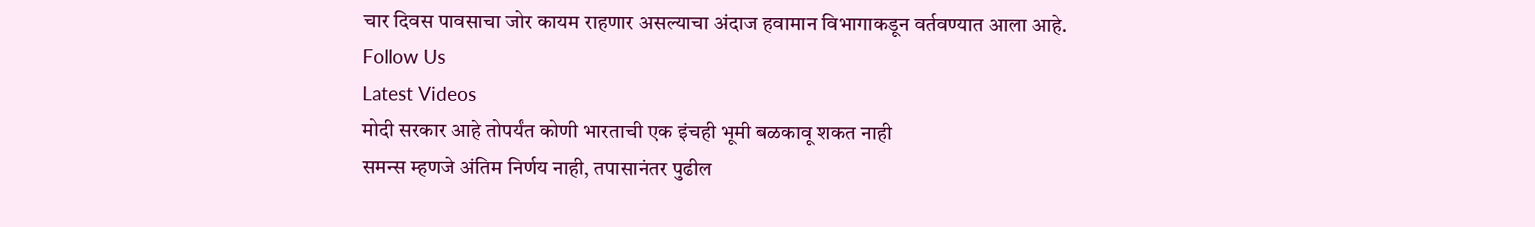चार दिवस पावसाचा जोर कायम राहणार असल्याचा अंदाज हवामान विभागाकडून वर्तवण्यात आला आहे.
Follow Us
Latest Videos
मोदी सरकार आहे तोपर्यंत कोणी भारताची एक इंचही भूमी बळकावू शकत नाही
समन्स म्हणजे अंतिम निर्णय नाही, तपासानंतर पुढील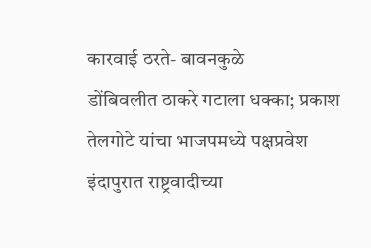कारवाई ठरते- बावनकुळे
डोंबिवलीत ठाकरे गटाला धक्का; प्रकाश तेलगोटे यांचा भाजपमध्ये पक्षप्रवेश
इंदापुरात राष्ट्रवादीच्या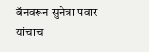बॅनवरून सुनेत्रा पवार यांचाच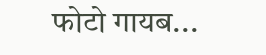फोटो गायब...